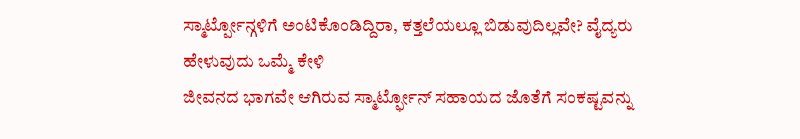ಸ್ಮಾರ್ಟ್ಪೋನ್ಗಳಿಗೆ ಅಂಟಿಕೊಂಡಿದ್ದಿರಾ, ಕತ್ತಲೆಯಲ್ಲೂ ಬಿಡುವುದಿಲ್ಲವೇ? ವೈದ್ಯರು ಹೇಳುವುದು ಒಮ್ಮೆ ಕೇಳಿ
ಜೀವನದ ಭಾಗವೇ ಆಗಿರುವ ಸ್ಮಾರ್ಟ್ಫೋನ್ ಸಹಾಯದ ಜೊತೆಗೆ ಸಂಕಷ್ಟವನ್ನು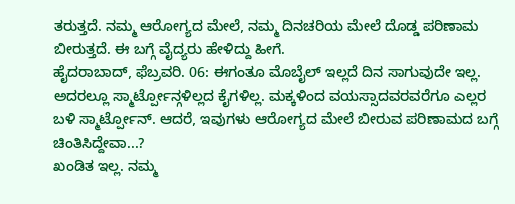ತರುತ್ತದೆ. ನಮ್ಮ ಆರೋಗ್ಯದ ಮೇಲೆ, ನಮ್ಮ ದಿನಚರಿಯ ಮೇಲೆ ದೊಡ್ಡ ಪರಿಣಾಮ ಬೀರುತ್ತದೆ. ಈ ಬಗ್ಗೆ ವೈದ್ಯರು ಹೇಳಿದ್ದು ಹೀಗೆ.
ಹೈದರಾಬಾದ್, ಫೆಬ್ರವರಿ. 06: ಈಗಂತೂ ಮೊಬೈಲ್ ಇಲ್ಲದೆ ದಿನ ಸಾಗುವುದೇ ಇಲ್ಲ. ಅದರಲ್ಲೂ ಸ್ಮಾರ್ಟ್ಪೋನ್ಗಳಿಲ್ಲದ ಕೈಗಳಿಲ್ಲ. ಮಕ್ಕಳಿಂದ ವಯಸ್ಸಾದವರವರೆಗೂ ಎಲ್ಲರ ಬಳಿ ಸ್ಮಾರ್ಟ್ಪೋನ್. ಆದರೆ, ಇವುಗಳು ಆರೋಗ್ಯದ ಮೇಲೆ ಬೀರುವ ಪರಿಣಾಮದ ಬಗ್ಗೆ ಚಿಂತಿಸಿದ್ದೇವಾ...?
ಖಂಡಿತ ಇಲ್ಲ. ನಮ್ಮ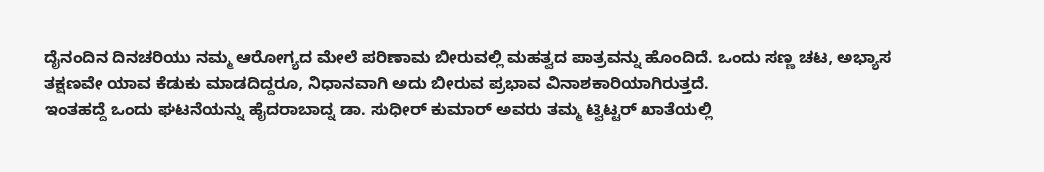ದೈನಂದಿನ ದಿನಚರಿಯು ನಮ್ಮ ಆರೋಗ್ಯದ ಮೇಲೆ ಪರಿಣಾಮ ಬೀರುವಲ್ಲಿ ಮಹತ್ವದ ಪಾತ್ರವನ್ನು ಹೊಂದಿದೆ. ಒಂದು ಸಣ್ಣ ಚಟ, ಅಭ್ಯಾಸ ತಕ್ಷಣವೇ ಯಾವ ಕೆಡುಕು ಮಾಡದಿದ್ದರೂ, ನಿಧಾನವಾಗಿ ಅದು ಬೀರುವ ಪ್ರಭಾವ ವಿನಾಶಕಾರಿಯಾಗಿರುತ್ತದೆ.
ಇಂತಹದ್ದೆ ಒಂದು ಘಟನೆಯನ್ನು ಹೈದರಾಬಾದ್ನ ಡಾ. ಸುಧೀರ್ ಕುಮಾರ್ ಅವರು ತಮ್ಮ ಟ್ವಿಟ್ಟರ್ ಖಾತೆಯಲ್ಲಿ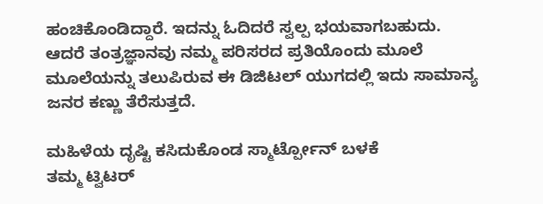ಹಂಚಿಕೊಂಡಿದ್ದಾರೆ. ಇದನ್ನು ಓದಿದರೆ ಸ್ವಲ್ಪ ಭಯವಾಗಬಹುದು. ಆದರೆ ತಂತ್ರಜ್ಞಾನವು ನಮ್ಮ ಪರಿಸರದ ಪ್ರತಿಯೊಂದು ಮೂಲೆ ಮೂಲೆಯನ್ನು ತಲುಪಿರುವ ಈ ಡಿಜಿಟಲ್ ಯುಗದಲ್ಲಿ ಇದು ಸಾಮಾನ್ಯ ಜನರ ಕಣ್ಣು ತೆರೆಸುತ್ತದೆ.

ಮಹಿಳೆಯ ದೃಷ್ಟಿ ಕಸಿದುಕೊಂಡ ಸ್ಮಾರ್ಟ್ಪೋನ್ ಬಳಕೆ
ತಮ್ಮ ಟ್ವಿಟರ್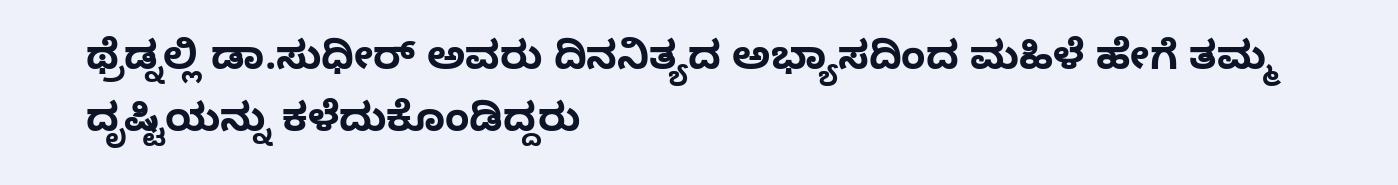ಥ್ರೆಡ್ನಲ್ಲಿ ಡಾ.ಸುಧೀರ್ ಅವರು ದಿನನಿತ್ಯದ ಅಭ್ಯಾಸದಿಂದ ಮಹಿಳೆ ಹೇಗೆ ತಮ್ಮ ದೃಷ್ಟಿಯನ್ನು ಕಳೆದುಕೊಂಡಿದ್ದರು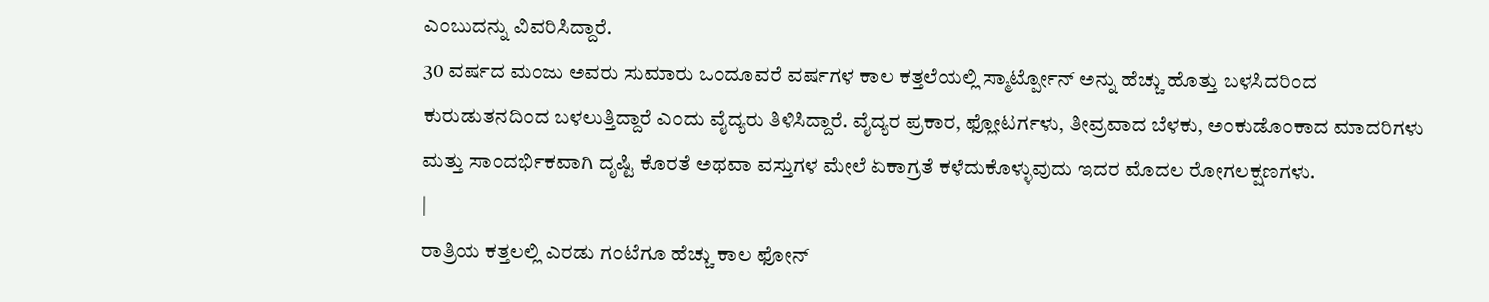ಎಂಬುದನ್ನು ವಿವರಿಸಿದ್ದಾರೆ.
30 ವರ್ಷದ ಮಂಜು ಅವರು ಸುಮಾರು ಒಂದೂವರೆ ವರ್ಷಗಳ ಕಾಲ ಕತ್ತಲೆಯಲ್ಲಿ ಸ್ಮಾರ್ಟ್ಪೋನ್ ಅನ್ನು ಹೆಚ್ಚು ಹೊತ್ತು ಬಳಸಿದರಿಂದ ಕುರುಡುತನದಿಂದ ಬಳಲುತ್ತಿದ್ದಾರೆ ಎಂದು ವೈದ್ಯರು ತಿಳಿಸಿದ್ದಾರೆ. ವೈದ್ಯರ ಪ್ರಕಾರ, ಫ್ಲೋಟರ್ಗಳು, ತೀವ್ರವಾದ ಬೆಳಕು, ಅಂಕುಡೊಂಕಾದ ಮಾದರಿಗಳು ಮತ್ತು ಸಾಂದರ್ಭಿಕವಾಗಿ ದೃಷ್ಟಿ ಕೊರತೆ ಅಥವಾ ವಸ್ತುಗಳ ಮೇಲೆ ಏಕಾಗ್ರತೆ ಕಳೆದುಕೊಳ್ಳುವುದು ಇದರ ಮೊದಲ ರೋಗಲಕ್ಷಣಗಳು.
|
ರಾತ್ರಿಯ ಕತ್ತಲಲ್ಲಿ ಎರಡು ಗಂಟೆಗೂ ಹೆಚ್ಚು ಕಾಲ ಫೋನ್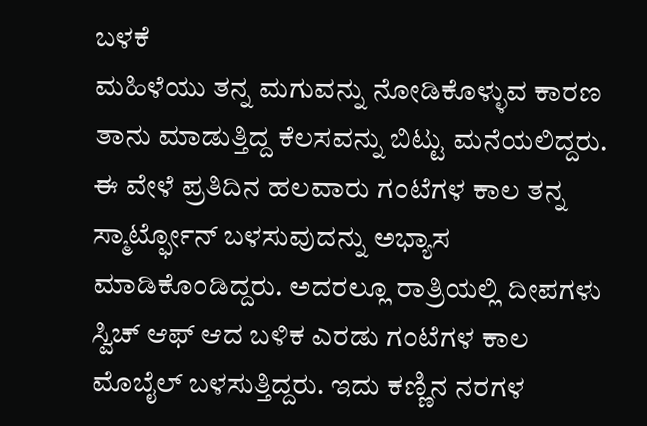ಬಳಕೆ
ಮಹಿಳೆಯು ತನ್ನ ಮಗುವನ್ನು ನೋಡಿಕೊಳ್ಳುವ ಕಾರಣ ತಾನು ಮಾಡುತ್ತಿದ್ದ ಕೆಲಸವನ್ನು ಬಿಟ್ಟು ಮನೆಯಲಿದ್ದರು. ಈ ವೇಳೆ ಪ್ರತಿದಿನ ಹಲವಾರು ಗಂಟೆಗಳ ಕಾಲ ತನ್ನ ಸ್ಮಾರ್ಟ್ಫೋನ್ ಬಳಸುವುದನ್ನು ಅಭ್ಯಾಸ ಮಾಡಿಕೊಂಡಿದ್ದರು. ಅದರಲ್ಲೂ ರಾತ್ರಿಯಲ್ಲಿ ದೀಪಗಳು ಸ್ವಿಚ್ ಆಫ್ ಆದ ಬಳಿಕ ಎರಡು ಗಂಟೆಗಳ ಕಾಲ ಮೊಬೈಲ್ ಬಳಸುತ್ತಿದ್ದರು. ಇದು ಕಣ್ಣಿನ ನರಗಳ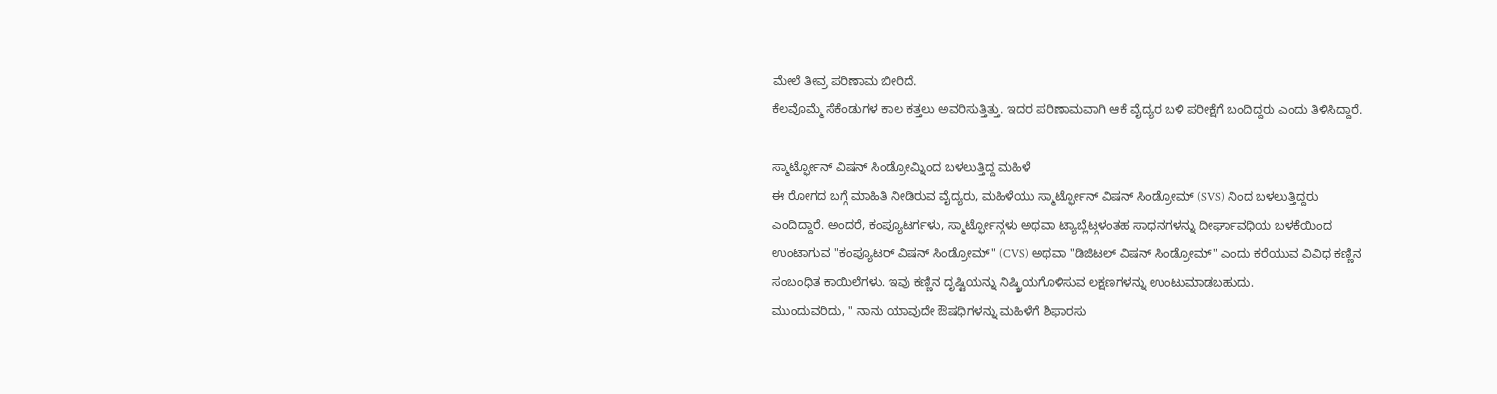ಮೇಲೆ ತೀವ್ರ ಪರಿಣಾಮ ಬೀರಿದೆ.
ಕೆಲವೊಮ್ಮೆ ಸೆಕೆಂಡುಗಳ ಕಾಲ ಕತ್ತಲು ಅವರಿಸುತ್ತಿತ್ತು. ಇದರ ಪರಿಣಾಮವಾಗಿ ಆಕೆ ವೈದ್ಯರ ಬಳಿ ಪರೀಕ್ಷೆಗೆ ಬಂದಿದ್ದರು ಎಂದು ತಿಳಿಸಿದ್ದಾರೆ.

ಸ್ಮಾರ್ಟ್ಫೋನ್ ವಿಷನ್ ಸಿಂಡ್ರೋಮ್ನಿಂದ ಬಳಲುತ್ತಿದ್ದ ಮಹಿಳೆ
ಈ ರೋಗದ ಬಗ್ಗೆ ಮಾಹಿತಿ ನೀಡಿರುವ ವೈದ್ಯರು, ಮಹಿಳೆಯು ಸ್ಮಾರ್ಟ್ಫೋನ್ ವಿಷನ್ ಸಿಂಡ್ರೋಮ್ (SVS) ನಿಂದ ಬಳಲುತ್ತಿದ್ದರು ಎಂದಿದ್ದಾರೆ. ಅಂದರೆ, ಕಂಪ್ಯೂಟರ್ಗಳು, ಸ್ಮಾರ್ಟ್ಫೋನ್ಗಳು ಅಥವಾ ಟ್ಯಾಬ್ಲೆಟ್ಗಳಂತಹ ಸಾಧನಗಳನ್ನು ದೀರ್ಘಾವಧಿಯ ಬಳಕೆಯಿಂದ ಉಂಟಾಗುವ "ಕಂಪ್ಯೂಟರ್ ವಿಷನ್ ಸಿಂಡ್ರೋಮ್" (CVS) ಅಥವಾ "ಡಿಜಿಟಲ್ ವಿಷನ್ ಸಿಂಡ್ರೋಮ್" ಎಂದು ಕರೆಯುವ ವಿವಿಧ ಕಣ್ಣಿನ ಸಂಬಂಧಿತ ಕಾಯಿಲೆಗಳು. ಇವು ಕಣ್ಣಿನ ದೃಷ್ಟಿಯನ್ನು ನಿಷ್ಕ್ರಿಯಗೊಳಿಸುವ ಲಕ್ಷಣಗಳನ್ನು ಉಂಟುಮಾಡಬಹುದು.
ಮುಂದುವರಿದು, " ನಾನು ಯಾವುದೇ ಔಷಧಿಗಳನ್ನು ಮಹಿಳೆಗೆ ಶಿಫಾರಸು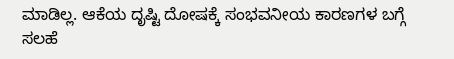ಮಾಡಿಲ್ಲ. ಆಕೆಯ ದೃಷ್ಟಿ ದೋಷಕ್ಕೆ ಸಂಭವನೀಯ ಕಾರಣಗಳ ಬಗ್ಗೆ ಸಲಹೆ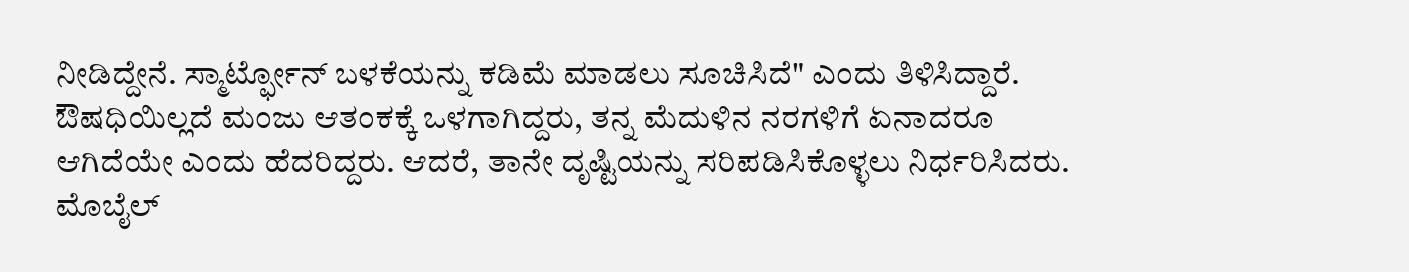ನೀಡಿದ್ದೇನೆ. ಸ್ಮಾರ್ಟ್ಫೋನ್ ಬಳಕೆಯನ್ನು ಕಡಿಮೆ ಮಾಡಲು ಸೂಚಿಸಿದೆ" ಎಂದು ತಿಳಿಸಿದ್ದಾರೆ.
ಔಷಧಿಯಿಲ್ಲದೆ ಮಂಜು ಆತಂಕಕ್ಕೆ ಒಳಗಾಗಿದ್ದರು, ತನ್ನ ಮೆದುಳಿನ ನರಗಳಿಗೆ ಏನಾದರೂ ಆಗಿದೆಯೇ ಎಂದು ಹೆದರಿದ್ದರು. ಆದರೆ, ತಾನೇ ದೃಷ್ಟಿಯನ್ನು ಸರಿಪಡಿಸಿಕೊಳ್ಳಲು ನಿರ್ಧರಿಸಿದರು. ಮೊಬೈಲ್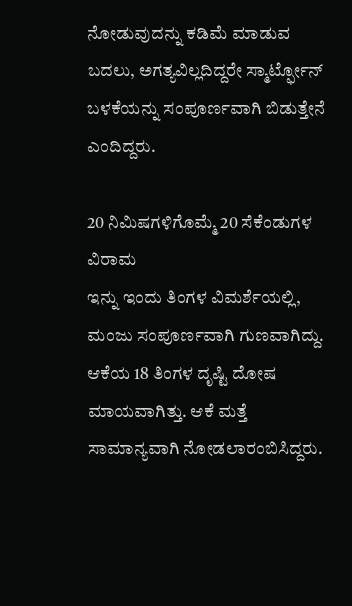ನೋಡುವುದನ್ನು ಕಡಿಮೆ ಮಾಡುವ ಬದಲು, ಅಗತ್ಯವಿಲ್ಲದಿದ್ದರೇ ಸ್ಮಾರ್ಟ್ಫೋನ್ ಬಳಕೆಯನ್ನು ಸಂಪೂರ್ಣವಾಗಿ ಬಿಡುತ್ತೇನೆ ಎಂದಿದ್ದರು.

20 ನಿಮಿಷಗಳಿಗೊಮ್ಮೆ 20 ಸೆಕೆಂಡುಗಳ ವಿರಾಮ
ಇನ್ನು ಇಂದು ತಿಂಗಳ ವಿಮರ್ಶೆಯಲ್ಲಿ, ಮಂಜು ಸಂಪೂರ್ಣವಾಗಿ ಗುಣವಾಗಿದ್ದು. ಆಕೆಯ 18 ತಿಂಗಳ ದೃಷ್ಟಿ ದೋಷ ಮಾಯವಾಗಿತ್ತು. ಆಕೆ ಮತ್ತೆ ಸಾಮಾನ್ಯವಾಗಿ ನೋಡಲಾರಂಬಿಸಿದ್ದರು.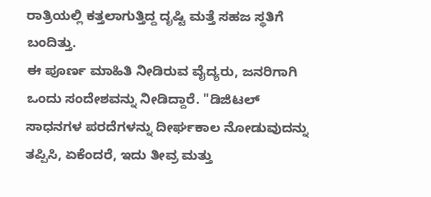ರಾತ್ರಿಯಲ್ಲಿ ಕತ್ತಲಾಗುತ್ತಿದ್ದ ದೃಷ್ಟಿ ಮತ್ತೆ ಸಹಜ ಸ್ಥತಿಗೆ ಬಂದಿತ್ತು.
ಈ ಪೂರ್ಣ ಮಾಹಿತಿ ನೀಡಿರುವ ವೈದ್ಯರು, ಜನರಿಗಾಗಿ ಒಂದು ಸಂದೇಶವನ್ನು ನೀಡಿದ್ದಾರೆ. "ಡಿಜಿಟಲ್ ಸಾಧನಗಳ ಪರದೆಗಳನ್ನು ದೀರ್ಘಕಾಲ ನೋಡುವುದನ್ನು ತಪ್ಪಿಸಿ, ಏಕೆಂದರೆ, ಇದು ತೀವ್ರ ಮತ್ತು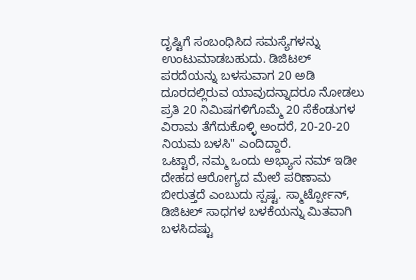ದೃಷ್ಟಿಗೆ ಸಂಬಂಧಿಸಿದ ಸಮಸ್ಯೆಗಳನ್ನು ಉಂಟುಮಾಡಬಹುದು. ಡಿಜಿಟಲ್ ಪರದೆಯನ್ನು ಬಳಸುವಾಗ 20 ಅಡಿ ದೂರದಲ್ಲಿರುವ ಯಾವುದನ್ನಾದರೂ ನೋಡಲು ಪ್ರತಿ 20 ನಿಮಿಷಗಳಿಗೊಮ್ಮೆ 20 ಸೆಕೆಂಡುಗಳ ವಿರಾಮ ತೆಗೆದುಕೊಳ್ಳಿ ಅಂದರೆ, 20-20-20 ನಿಯಮ ಬಳಸಿ" ಎಂದಿದ್ದಾರೆ.
ಒಟ್ಟಾರೆ, ನಮ್ಮ ಒಂದು ಅಭ್ಯಾಸ ನಮ್ ಇಡೀ ದೇಹದ ಆರೋಗ್ಯದ ಮೇಲೆ ಪರಿಣಾಮ ಬೀರುತ್ತದೆ ಎಂಬುದು ಸ್ಪಷ್ಟ. ಸ್ಮಾರ್ಟ್ಪೋನ್, ಡಿಜಿಟಲ್ ಸಾಧಗಳ ಬಳಕೆಯನ್ನು ಮಿತವಾಗಿ ಬಳಸಿದಷ್ಟು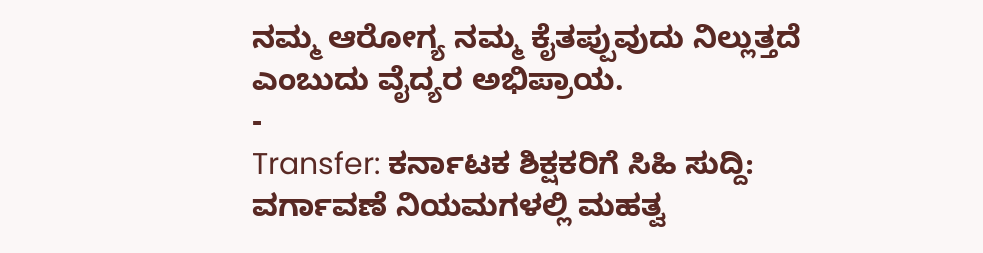ನಮ್ಮ ಆರೋಗ್ಯ ನಮ್ಮ ಕೈತಪ್ಪುವುದು ನಿಲ್ಲುತ್ತದೆ ಎಂಬುದು ವೈದ್ಯರ ಅಭಿಪ್ರಾಯ.
-
Transfer: ಕರ್ನಾಟಕ ಶಿಕ್ಷಕರಿಗೆ ಸಿಹಿ ಸುದ್ದಿ: ವರ್ಗಾವಣೆ ನಿಯಮಗಳಲ್ಲಿ ಮಹತ್ವ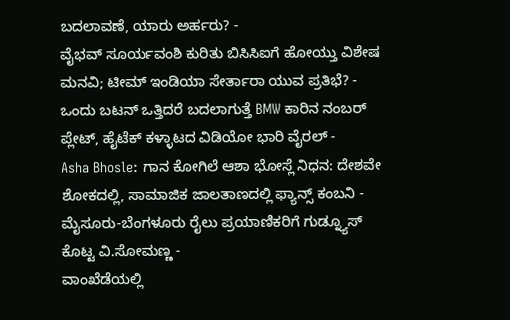ಬದಲಾವಣೆ, ಯಾರು ಅರ್ಹರು? -
ವೈಭವ್ ಸೂರ್ಯವಂಶಿ ಕುರಿತು ಬಿಸಿಸಿಐಗೆ ಹೋಯ್ತು ವಿಶೇಷ ಮನವಿ; ಟೀಮ್ ಇಂಡಿಯಾ ಸೇರ್ತಾರಾ ಯುವ ಪ್ರತಿಭೆ? -
ಒಂದು ಬಟನ್ ಒತ್ತಿದರೆ ಬದಲಾಗುತ್ತೆ BMW ಕಾರಿನ ನಂಬರ್ ಪ್ಲೇಟ್, ಹೈಟೆಕ್ ಕಳ್ಳಾಟದ ವಿಡಿಯೋ ಭಾರಿ ವೈರಲ್ -
Asha Bhosle: ಗಾನ ಕೋಗಿಲೆ ಆಶಾ ಭೋಸ್ಲೆ ನಿಧನ: ದೇಶವೇ ಶೋಕದಲ್ಲಿ, ಸಾಮಾಜಿಕ ಜಾಲತಾಣದಲ್ಲಿ ಫ್ಯಾನ್ಸ್ ಕಂಬನಿ -
ಮೈಸೂರು-ಬೆಂಗಳೂರು ರೈಲು ಪ್ರಯಾಣಿಕರಿಗೆ ಗುಡ್ನ್ಯೂಸ್ ಕೊಟ್ಟ ವಿ.ಸೋಮಣ್ಣ -
ವಾಂಖೆಡೆಯಲ್ಲಿ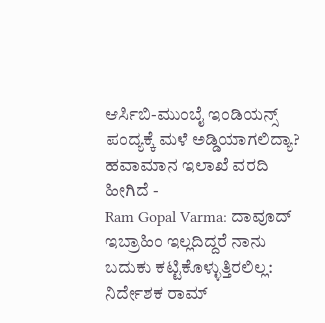ಆರ್ಸಿಬಿ-ಮುಂಬೈ ಇಂಡಿಯನ್ಸ್ ಪಂದ್ಯಕ್ಕೆ ಮಳೆ ಅಡ್ಡಿಯಾಗಲಿದ್ಯಾ? ಹವಾಮಾನ ಇಲಾಖೆ ವರದಿ ಹೀಗಿದೆ -
Ram Gopal Varma: ದಾವೂದ್ ಇಬ್ರಾಹಿಂ ಇಲ್ಲದಿದ್ದರೆ ನಾನು ಬದುಕು ಕಟ್ಟಿಕೊಳ್ಳುತ್ತಿರಲಿಲ್ಲ: ನಿರ್ದೇಶಕ ರಾಮ್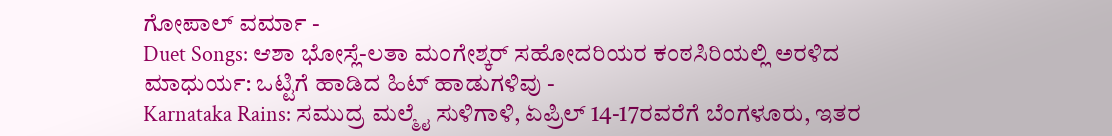ಗೋಪಾಲ್ ವರ್ಮಾ -
Duet Songs: ಆಶಾ ಭೋಸ್ಲೆ-ಲತಾ ಮಂಗೇಶ್ಕರ್ ಸಹೋದರಿಯರ ಕಂಠಸಿರಿಯಲ್ಲಿ ಅರಳಿದ ಮಾಧುರ್ಯ: ಒಟ್ಟಿಗೆ ಹಾಡಿದ ಹಿಟ್ ಹಾಡುಗಳಿವು -
Karnataka Rains: ಸಮುದ್ರ ಮಲ್ಮೈ ಸುಳಿಗಾಳಿ, ಏಪ್ರಿಲ್ 14-17ರವರೆಗೆ ಬೆಂಗಳೂರು, ಇತರ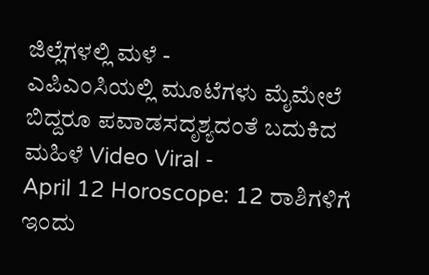ಜಿಲ್ಲೆಗಳಲ್ಲಿ ಮಳೆ -
ಎಪಿಎಂಸಿಯಲ್ಲಿ ಮೂಟೆಗಳು ಮೈಮೇಲೆ ಬಿದ್ದರೂ ಪವಾಡಸದೃಶ್ಯದಂತೆ ಬದುಕಿದ ಮಹಿಳೆ Video Viral -
April 12 Horoscope: 12 ರಾಶಿಗಳಿಗೆ ಇಂದು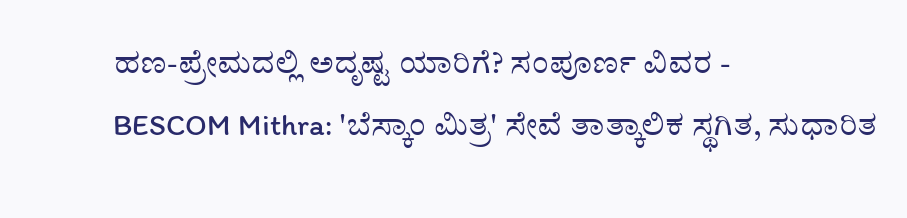ಹಣ-ಪ್ರೇಮದಲ್ಲಿ ಅದೃಷ್ಟ ಯಾರಿಗೆ? ಸಂಪೂರ್ಣ ವಿವರ -
BESCOM Mithra: 'ಬೆಸ್ಕಾಂ ಮಿತ್ರ' ಸೇವೆ ತಾತ್ಕಾಲಿಕ ಸ್ಥಗಿತ, ಸುಧಾರಿತ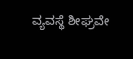ವ್ಯವಸ್ಥೆ ಶೀಘ್ರವೇ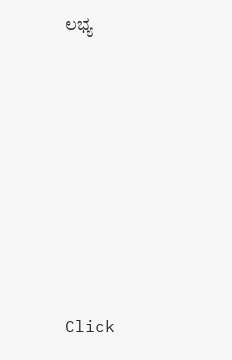ಲಭ್ಯ











Click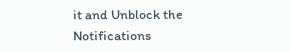it and Unblock the Notifications